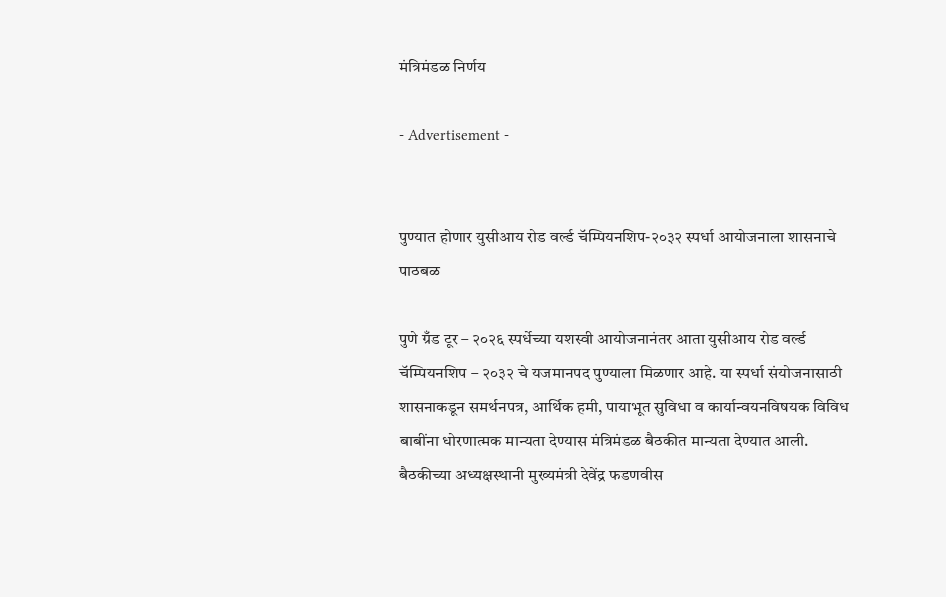मंत्रिमंडळ निर्णय

- Advertisement -


पुण्यात होणार युसीआय रोड वर्ल्ड चॅम्पियनशिप-२०३२ स्पर्धा आयोजनाला शासनाचे पाठबळ

पुणे ग्रँड टूर – २०२६ स्पर्धेच्या यशस्वी आयोजनानंतर आता युसीआय रोड वर्ल्ड चॅम्पियनशिप – २०३२ चे यजमानपद पुण्याला मिळणार आहे. या स्पर्धा संयोजनासाठी शासनाकडून समर्थनपत्र, आर्थिक हमी, पायाभूत सुविधा व कार्यान्वयनविषयक विविध बाबींना धोरणात्मक मान्यता देण्यास मंत्रिमंडळ बैठकीत मान्यता देण्यात आली. बैठकीच्या अध्यक्षस्थानी मुख्यमंत्री देवेंद्र फडणवीस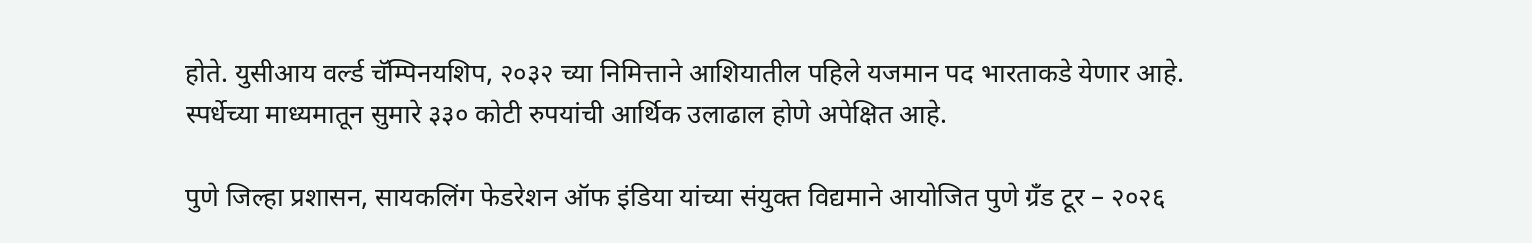होते. युसीआय वर्ल्ड चॅम्पिनयशिप, २०३२ च्या निमित्ताने आशियातील पहिले यजमान पद भारताकडे येणार आहे. स्पर्धेच्या माध्यमातून सुमारे ३३० कोटी रुपयांची आर्थिक उलाढाल होणे अपेक्षित आहे.

पुणे जिल्हा प्रशासन, सायकलिंग फेडरेशन ऑफ इंडिया यांच्या संयुक्त विद्यमाने आयोजित पुणे ग्रँड टूर – २०२६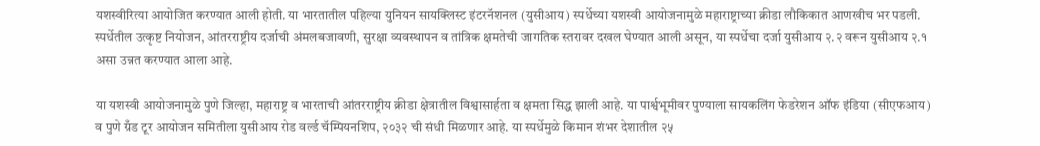यशस्वीरित्या आयोजित करण्यात आली होती. या भारतातील पहिल्या युनियन सायक्लिस्ट इंटरनॅशनल (युसीआय) स्पर्धेच्या यशस्वी आयोजनामुळे महाराष्ट्राच्या क्रीडा लौकिकात आणखीच भर पडली. स्पर्धेतील उत्कृष्ट नियोजन, आंतरराष्ट्रीय दर्जाची अंमलबजावणी, सुरक्षा व्यवस्थापन व तांत्रिक क्षमतेची जागतिक स्तरावर दखल घेण्यात आली असून, या स्पर्धेचा दर्जा युसीआय २.२ वरून युसीआय २.१ असा उन्नत करण्यात आला आहे.

या यशस्वी आयोजनामुळे पुणे जिल्हा, महाराष्ट्र व भारताची आंतरराष्ट्रीय क्रीडा क्षेत्रातील विश्वासार्हता व क्षमता सिद्ध झाली आहे. या पार्श्वभूमीवर पुण्याला सायकलिंग फेडरेशन ऑफ इंडिया (सीएफआय) व पुणे ग्रँड टूर आयोजन समितीला युसीआय रोड वर्ल्ड चॅम्पियनशिप, २०३२ ची संधी मिळणार आहे. या स्पर्धेमुळे किमान शंभर देशातील २५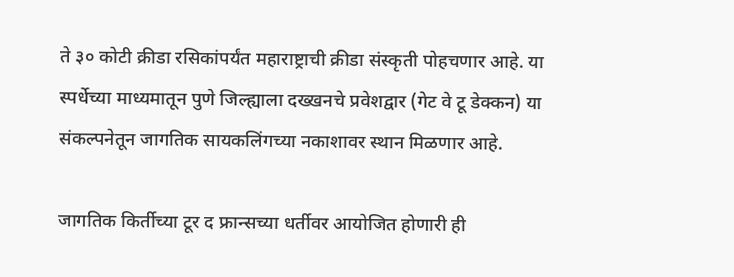ते ३० कोटी क्रीडा रसिकांपर्यंत महाराष्ट्राची क्रीडा संस्कृती पोहचणार आहे. या स्पर्धेच्या माध्यमातून पुणे जिल्ह्याला दख्खनचे प्रवेशद्वार (गेट वे टू डेक्कन) या संकल्पनेतून जागतिक सायकलिंगच्या नकाशावर स्थान मिळणार आहे.

जागतिक किर्तीच्या टूर द फ्रान्सच्या धर्तीवर आयोजित होणारी ही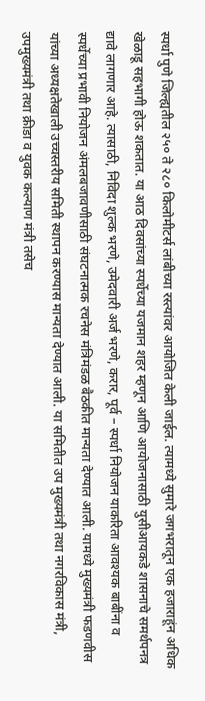स्पर्धा पुणे जिल्ह्यतील २५० ते २८० किलोमीटर्स लांबीच्या रस्त्यांवर आयोजित केली जाईल. त्यामध्ये सुमारे जगभरातून एक हजाराहूंन अधिक खेळाडू सहभागी होऊ शकतात. या आठ दिवसांच्या स्पर्धेच्या यजमान शहर म्हणून आणि आयोजनासाठी युसीआयकडे शासनाचे समर्थपनत्र द्यावे लागणार आहे. त्यासाठी, निविदा शुल्क भरणे, उमेदवारी अर्ज भरणे, करार, पूर्व – स्पर्धा नियोजन याकरिता आवश्यक बाबींना व स्पर्धेच्या प्रभावी नियोजन अंमलबजावणीसाठी संघटनात्मक रचनेस मंत्रिमंडळ बैठकीत मान्यता देण्यात आली. यामध्ये मुख्यमंत्री फडणवीस यांच्या अध्यक्षतेखाली उच्चस्तरीय समिती स्थापन करण्यास मान्यता देण्यात आली. या समितीत उप मुख्यमंत्री तथा नगरविकास मंत्री, उपमुख्यमंत्री तथा क्रीडा व युवक कल्याण मंत्री तसेच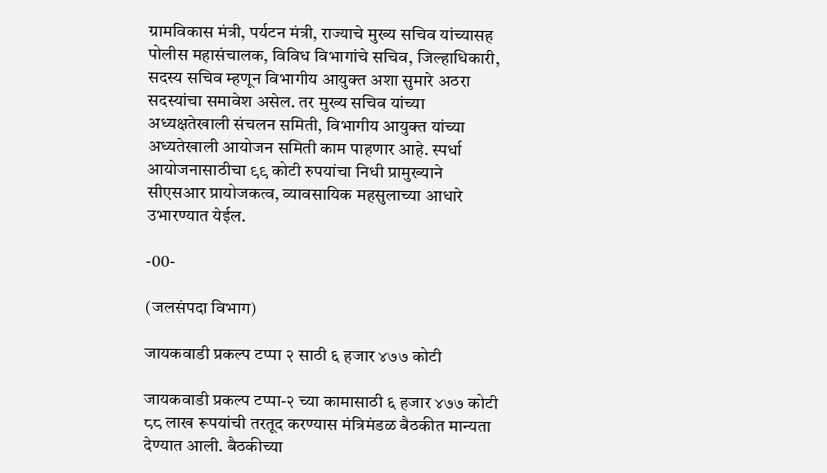ग्रामविकास मंत्री, पर्यटन मंत्री, राज्याचे मुख्य सचिव यांच्यासह पोलीस महासंचालक, विविध विभागांचे सचिव, जिल्हाधिकारी, सदस्य सचिव म्हणून विभागीय आयुक्त अशा सुमारे अठरा सदस्यांचा समावेश असेल. तर मुख्य सचिव यांच्या अध्यक्षतेखाली संचलन समिती, विभागीय आयुक्त यांच्या अध्यतेखाली आयोजन समिती काम पाहणार आहे. स्पर्धा आयोजनासाठीचा ९९ कोटी रुपयांचा निधी प्रामुख्याने सीएसआर प्रायोजकत्व, व्यावसायिक महसुलाच्या आधारे उभारण्यात येईल.

-00-

(जलसंपदा विभाग)

जायकवाडी प्रकल्प टप्पा २ साठी ६ हजार ४७७ कोटी

जायकवाडी प्रकल्प टप्पा-२ च्या कामासाठी ६ हजार ४७७ कोटी ८८ लाख रूपयांची तरतूद करण्यास मंत्रिमंडळ बैठकीत मान्यता देण्यात आली. बैठकीच्या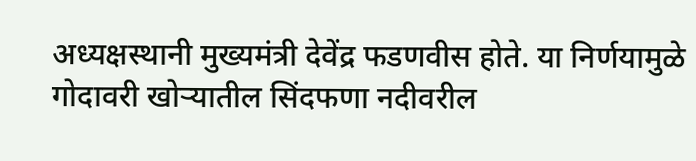अध्यक्षस्थानी मुख्यमंत्री देवेंद्र फडणवीस होते. या निर्णयामुळे गोदावरी खोऱ्यातील सिंदफणा नदीवरील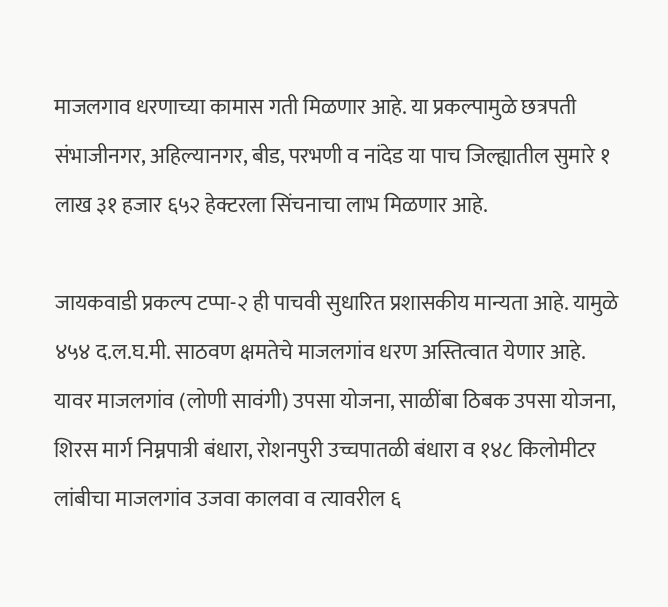माजलगाव धरणाच्या कामास गती मिळणार आहे. या प्रकल्पामुळे छत्रपती संभाजीनगर, अहिल्यानगर, बीड, परभणी व नांदेड या पाच जिल्ह्यातील सुमारे १ लाख ३१ हजार ६५२ हेक्टरला सिंचनाचा लाभ मिळणार आहे.

जायकवाडी प्रकल्प टप्पा-२ ही पाचवी सुधारित प्रशासकीय मान्यता आहे. यामुळे ४५४ द.ल.घ.मी. साठवण क्षमतेचे माजलगांव धरण अस्तित्वात येणार आहे. यावर माजलगांव (लोणी सावंगी) उपसा योजना, साळींबा ठिबक उपसा योजना, शिरस मार्ग निम्नपात्री बंधारा, रोशनपुरी उच्चपातळी बंधारा व १४८ किलोमीटर लांबीचा माजलगांव उजवा कालवा व त्यावरील ६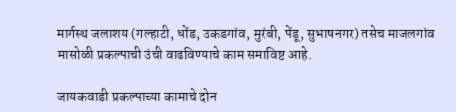मार्गस्थ जलाशय (गल्हाटी, धोंड, उकडगांव, मुरंबी, पेंडू, सुभाषनगर) तसेच माजलगांव मासोळी प्रकल्पाची उंची वाढविण्याचे काम समाविष्ट आहे.

जायकवाडी प्रकल्पाच्या कामाचे दोन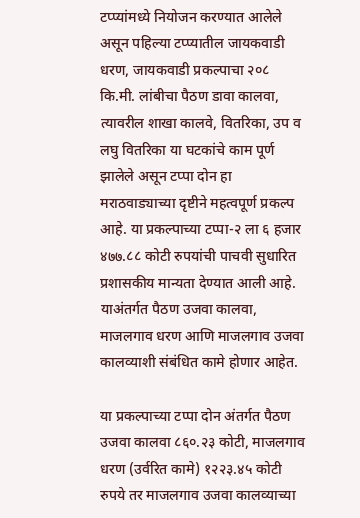टप्प्यांमध्ये नियोजन करण्यात आलेले असून पहिल्या टप्प्यातील जायकवाडी धरण, जायकवाडी प्रकल्पाचा २०८ कि.मी. लांबीचा पैठण डावा कालवा, त्यावरील शाखा कालवे, वितरिका, उप व लघु वितरिका या घटकांचे काम पूर्ण झालेले असून टप्पा दोन हा मराठवाड्याच्या दृष्टीने महत्वपूर्ण प्रकल्प आहे. या प्रकल्पाच्या टप्पा-२ ला ६ हजार ४७७.८८ कोटी रुपयांची पाचवी सुधारित प्रशासकीय मान्यता देण्यात आली आहे. याअंतर्गत पैठण उजवा कालवा, माजलगाव धरण आणि माजलगाव उजवा कालव्याशी संबंधित कामे होणार आहेत.

या प्रकल्पाच्या टप्पा दोन अंतर्गत पैठण उजवा कालवा ८६०.२३ कोटी, माजलगाव धरण (उर्वरित कामे) १२२३.४५ कोटी रुपये तर माजलगाव उजवा कालव्याच्या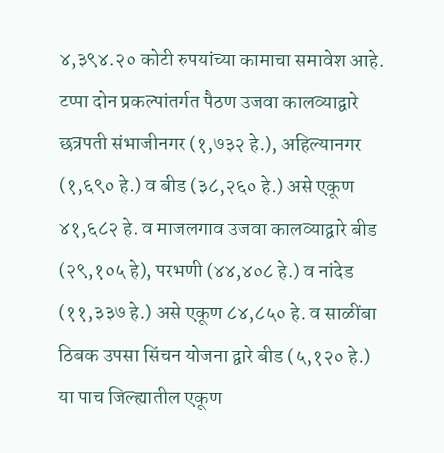४,३९४.२० कोटी रुपयांच्या कामाचा समावेश आहे. टप्पा दोन प्रकल्पांतर्गत पैठण उजवा कालव्याद्वारे छत्रपती संभाजीनगर (१,७३२ हे.), अहिल्यानगर (१,६९० हे.) व बीड (३८,२६० हे.) असे एकूण ४१,६८२ हे. व माजलगाव उजवा कालव्याद्वारे बीड (२९,१०५ हे), परभणी (४४,४०८ हे.) व नांदेड (११,३३७ हे.) असे एकूण ८४,८५० हे. व साळींबा ठिबक उपसा सिंचन योजना द्वारे बीड (५,१२० हे.) या पाच जिल्ह्यातील एकूण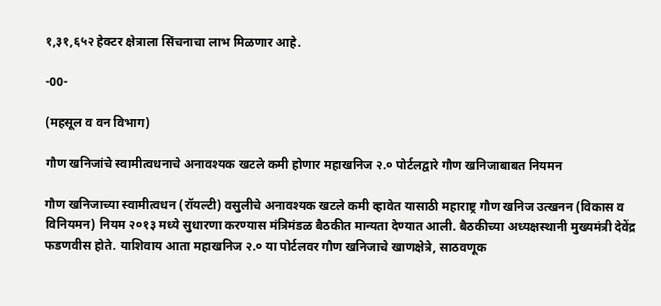१,३१,६५२ हेक्टर क्षेत्राला सिंचनाचा लाभ मिळणार आहे.

-00-

(महसूल व वन विभाग)

गौण खनिजांचे स्वामीत्वधनाचे अनावश्यक खटले कमी होणार महाखनिज २.० पोर्टलद्वारे गौण खनिजाबाबत नियमन

गौण खनिजाच्या स्वामीत्वधन (रॉयल्टी) वसुलीचे अनावश्यक खटले कमी व्हावेत यासाठी महाराष्ट्र गौण खनिज उत्खनन (विकास व विनियमन) नियम २०१३ मध्ये सुधारणा करण्यास मंत्रिमंडळ बैठकीत मान्यता देण्यात आली. बैठकीच्या अध्यक्षस्थानी मुख्यमंत्री देवेंद्र फडणवीस होते. याशिवाय आता महाखनिज २.० या पोर्टलवर गौण खनिजाचे खाणक्षेत्रे, साठवणूक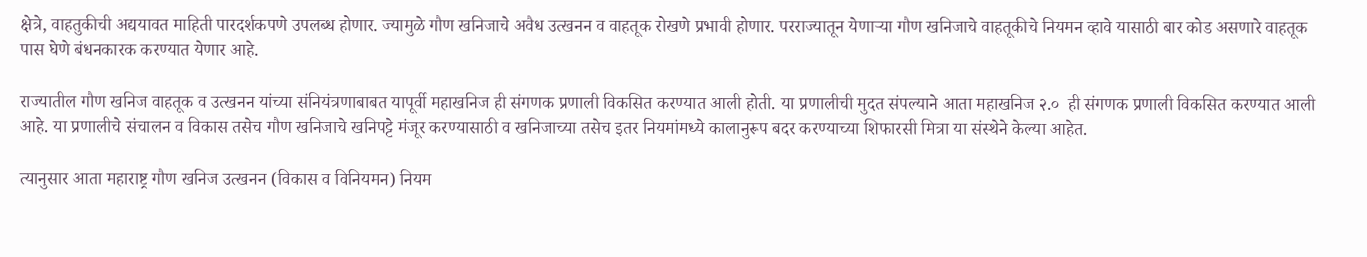क्षेत्रे, वाहतुकीची अद्ययावत माहिती पारदर्शकपणे उपलब्ध होणार. ज्यामुळे गौण खनिजाचे अवैध उत्खनन व वाहतूक रोखणे प्रभावी होणार. परराज्यातून येणाऱ्या गौण खनिजाचे वाहतूकीचे नियमन व्हावे यासाठी बार कोड असणारे वाहतूक पास घेणे बंधनकारक करण्यात येणार आहे.

राज्यातील गौण खनिज वाहतूक व उत्खनन यांच्या संनियंत्रणाबाबत यापूर्वी महाखनिज ही संगणक प्रणाली विकसित करण्यात आली होती. या प्रणालीची मुदत संपल्याने आता महाखनिज २.०  ही संगणक प्रणाली विकसित करण्यात आली आहे. या प्रणालीचे संचालन व विकास तसेच गौण खनिजाचे खनिपट्टे मंजूर करण्यासाठी व खनिजाच्या तसेच इतर नियमांमध्ये कालानुरूप बदर करण्याच्या शिफारसी मित्रा या संस्थेने केल्या आहेत.

त्यानुसार आता महाराष्ट्र गौण खनिज उत्खनन (विकास व विनियमन) नियम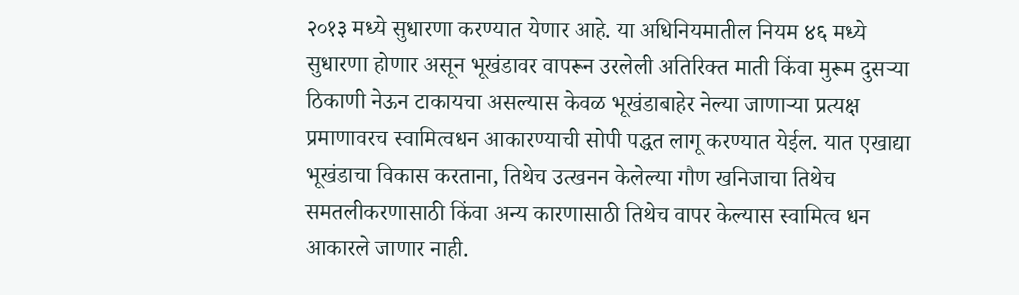२०१३ मध्ये सुधारणा करण्यात येणार आहे. या अधिनियमातील नियम ४६ मध्ये सुधारणा होणार असून भूखंडावर वापरून उरलेली अतिरिक्त माती किंवा मुरूम दुसऱ्या ठिकाणी नेऊन टाकायचा असल्यास केवळ भूखंडाबाहेर नेल्या जाणाऱ्या प्रत्यक्ष प्रमाणावरच स्वामित्वधन आकारण्याची सोपी पद्धत लागू करण्यात येईल. यात एखाद्या भूखंडाचा विकास करताना, तिथेच उत्खनन केलेल्या गौण खनिजाचा तिथेच समतलीकरणासाठी किंवा अन्य कारणासाठी तिथेच वापर केल्यास स्वामित्व धन आकारले जाणार नाही.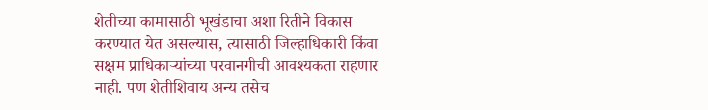शेतीच्या कामासाठी भूखंडाचा अशा रितीने विकास करण्यात येत असल्यास, त्यासाठी जिल्हाधिकारी किंवा सक्षम प्राधिकाऱ्यांच्या परवानगीची आवश्यकता राहणार नाही. पण शेतीशिवाय अन्य तसेच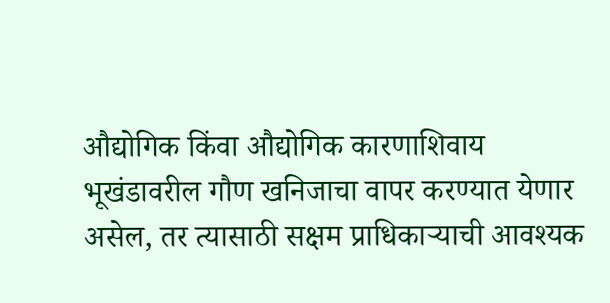औद्योगिक किंवा औद्योगिक कारणाशिवाय भूखंडावरील गौण खनिजाचा वापर करण्यात येणार असेल, तर त्यासाठी सक्षम प्राधिकाऱ्याची आवश्यक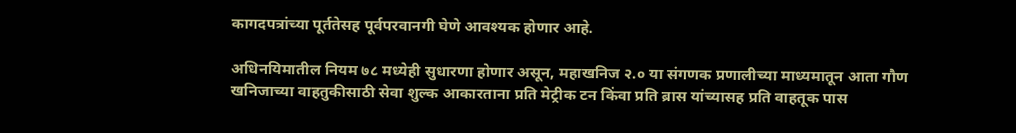कागदपत्रांच्या पूर्ततेसह पूर्वपरवानगी घेणे आवश्यक होणार आहे.

अधिनयिमातील नियम ७८ मध्येही सुधारणा होणार असून, महाखनिज २.० या संगणक प्रणालीच्या माध्यमातून आता गौण खनिजाच्या वाहतुकीसाठी सेवा शुल्क आकारताना प्रति मेट्रीक टन किंवा प्रति ब्रास यांच्यासह प्रति वाहतूक पास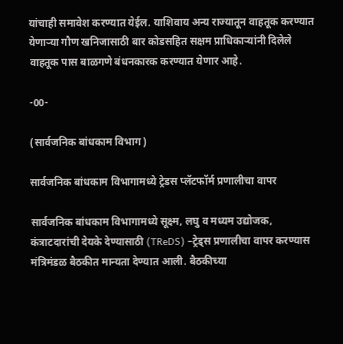यांचाही समावेश करण्यात येईल. याशिवाय अन्य राज्यातून वाहतूक करण्यात येणाऱ्या गौण खनिजासाठी बार कोडसहित सक्षम प्राधिकाऱ्यांनी दिलेले वाहतूक पास बाळगणे बंधनकारक करण्यात येणार आहे.

-00-

(सार्वजनिक बांधकाम विभाग)

सार्वजनिक बांधकाम विभागामध्ये ट्रेडस प्लॅटफॉर्म प्रणालीचा वापर

सार्वजनिक बांधकाम विभागामध्ये सूक्ष्म, लघु व मध्यम उद्योजक, कंत्राटदारांची देयके देण्यासाठी (TReDS) –ट्रेड्स प्रणालीचा वापर करण्यास मंत्रिमंडळ बैठकीत मान्यता देण्यात आली. बैठकीच्या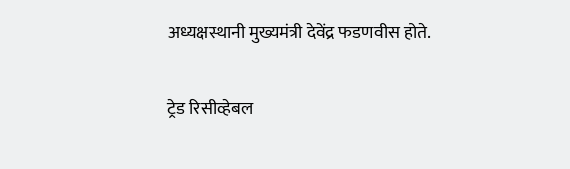अध्यक्षस्थानी मुख्यमंत्री देवेंद्र फडणवीस होते.

ट्रेड रिसीव्हेबल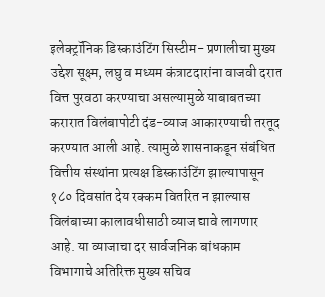इलेक्ट्रॉनिक डिस्काउंटिंग सिस्टीम- प्रणालीचा मुख्य उद्देश सूक्ष्म, लघु व मध्यम कंत्राटदारांना वाजवी दरात वित्त पुरवठा करण्याचा असल्यामुळे याबाबतच्या करारात विलंबापोटी दंड-व्याज आकारण्याची तरतूद करण्यात आली आहे. त्यामुळे शासनाकडून संबंधित वित्तीय संस्थांना प्रत्यक्ष डिस्काउंटिंग झाल्यापासून १८० दिवसांत देय रक्कम वितरित न झाल्यास विलंबाच्या कालावधीसाठी व्याज द्यावे लागणार आहे. या व्याजाचा दर सार्वजनिक बांधकाम विभागाचे अतिरिक्त मुख्य सचिव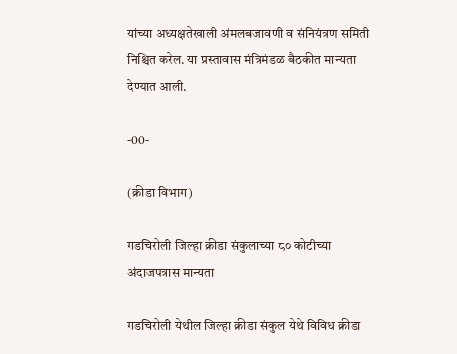यांच्या अध्यक्षतेखाली अंमलबजावणी व संनियंत्रण समिती निश्चित करेल. या प्रस्तावास मंत्रिमंडळ बैठकीत मान्यता देण्यात आली.

-00-

(क्रीडा विभाग)

गडचिरोली जिल्हा क्रीडा संकुलाच्या ८० कोटीच्या अंदाजपत्रास मान्यता

गडचिरोली येथील जिल्हा क्रीडा संकुल येथे विविध क्रीडा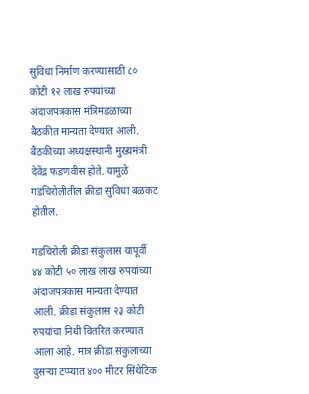सुविधा निर्माण करण्यासाठी ८० कोटी १२ लाख रुपयांच्या अंदाजपत्रकास मंत्रिमंडळाच्या बैठकीत मान्यता देण्यात आली. बैठकीच्या अध्यक्षस्थानी मुख्यमंत्री देवेंद्र फडणवीस होते. यामुळे गडचिरोलीतील क्रीडा सुविधा बळकट होतील.

गडचिरोली क्रीडा संकुलास यापूर्वी ४४ कोटी ५० लाख लाख रुपयांच्या अंदाजपत्रकास मान्यता देण्यात आली. क्रीडा संकुलास २३ कोटी रुपयांचा निधी वितरित करण्यात आला आहे. मात्र क्रीडा संकुलाच्या दुसऱ्या टप्प्यात ४०० मीटर सिंथेटिक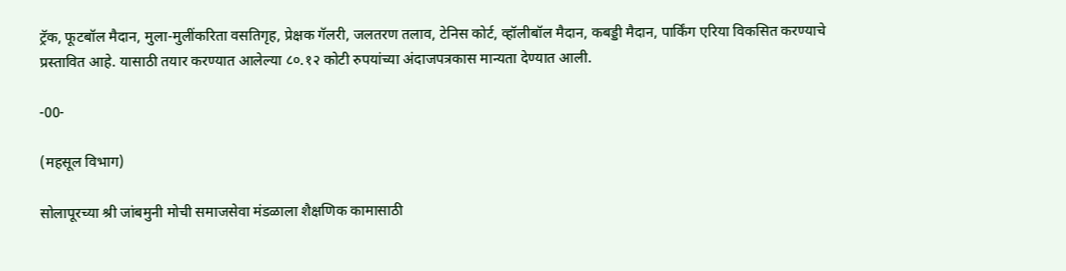ट्रॅक, फूटबॉल मैदान, मुला-मुलींकरिता वसतिगृह, प्रेक्षक गॅलरी, जलतरण तलाव, टेनिस कोर्ट, व्हॉलीबॉल मैदान, कबड्डी मैदान, पार्किंग एरिया विकसित करण्याचे प्रस्तावित आहे. यासाठी तयार करण्यात आलेल्या ८०.१२ कोटी रुपयांच्या अंदाजपत्रकास मान्यता देण्यात आली.

-00-

(महसूल विभाग)

सोलापूरच्या श्री जांबमुनी मोची समाजसेवा मंडळाला शैक्षणिक कामासाठी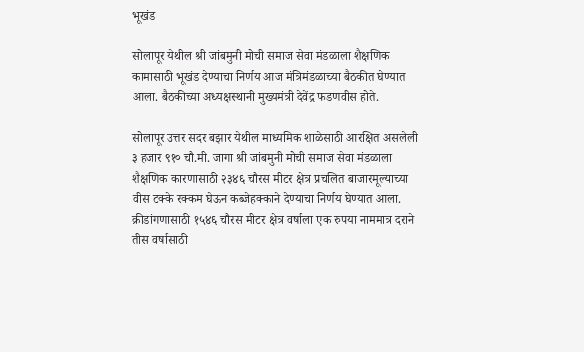भूखंड

सोलापूर येथील श्री जांबमुनी मोची समाज सेवा मंडळाला शैक्षणिक कामासाठी भूखंड देण्याचा निर्णय आज मंत्रिमंडळाच्या बैठकीत घेण्यात आला. बैठकीच्या अध्यक्षस्थानी मुख्यमंत्री देवेंद्र फडणवीस होते.

सोलापूर उत्तर सदर बझार येथील माध्यमिक शाळेसाठी आरक्षित असलेली ३ हजार ९१० चौ.मी. जागा श्री जांबमुनी मोची समाज सेवा मंडळाला शैक्षणिक कारणासाठी २३४६ चौरस मीटर क्षेत्र प्रचलित बाजारमूल्याच्या वीस टक्के रक्कम घेऊन कब्जेहक्काने देण्याचा निर्णय घेण्यात आला. क्रीडांगणासाठी १५४६ चौरस मीटर क्षेत्र वर्षाला एक रुपया नाममात्र दराने तीस वर्षासाठी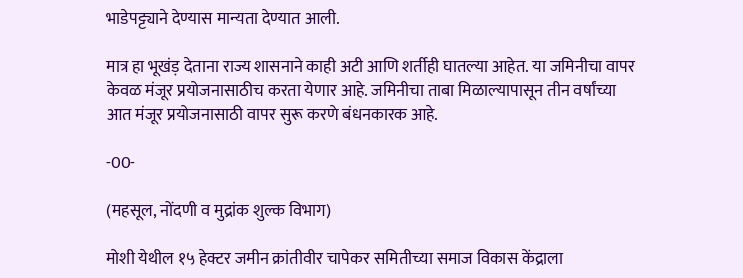भाडेपट्ट्याने देण्यास मान्यता देण्यात आली.

मात्र हा भूखंड़ देताना राज्य शासनाने काही अटी आणि शर्तीही घातल्या आहेत. या जमिनीचा वापर केवळ मंजूर प्रयोजनासाठीच करता येणार आहे. जमिनीचा ताबा मिळाल्यापासून तीन वर्षांच्या आत मंजूर प्रयोजनासाठी वापर सुरू करणे बंधनकारक आहे.

-00-

(महसूल, नोंदणी व मुद्रांक शुल्क विभाग)

मोशी येथील १५ हेक्टर जमीन क्रांतीवीर चापेकर समितीच्या समाज विकास केंद्राला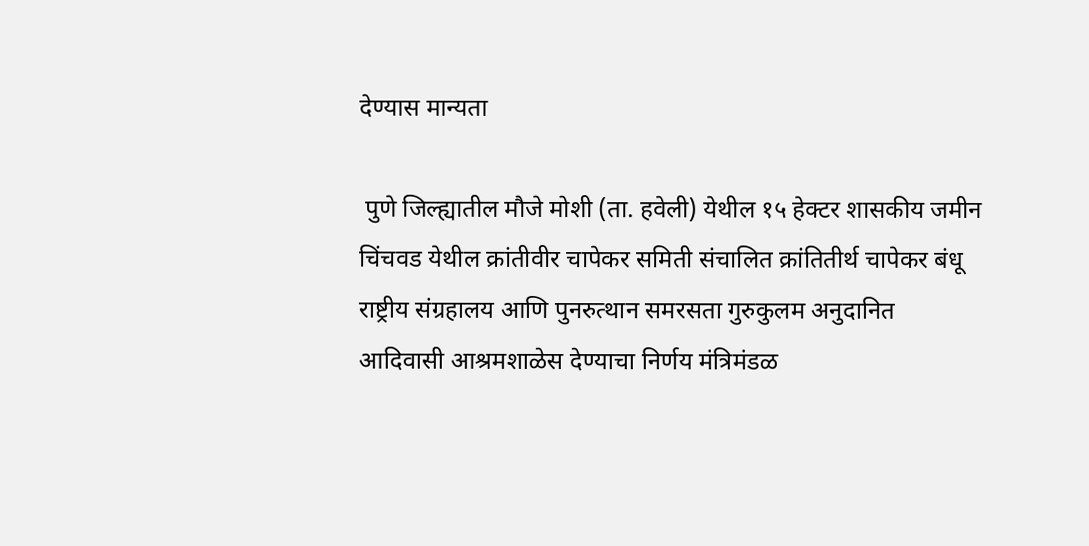देण्यास मान्यता

 पुणे जिल्ह्यातील मौजे मोशी (ता. हवेली) येथील १५ हेक्टर शासकीय जमीन चिंचवड येथील क्रांतीवीर चापेकर समिती संचालित क्रांतितीर्थ चापेकर बंधू राष्ट्रीय संग्रहालय आणि पुनरुत्थान समरसता गुरुकुलम अनुदानित आदिवासी आश्रमशाळेस देण्याचा निर्णय मंत्रिमंडळ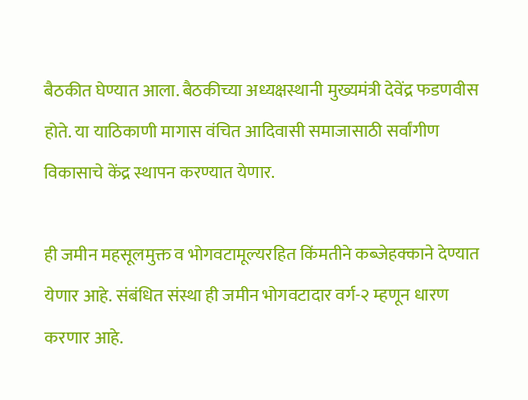बैठकीत घेण्यात आला. बैठकीच्या अध्यक्षस्थानी मुख्यमंत्री देवेंद्र फडणवीस होते. या याठिकाणी मागास वंचित आदिवासी समाजासाठी सर्वांगीण विकासाचे केंद्र स्थापन करण्यात येणार.

ही जमीन महसूलमुक्त व भोगवटामूल्यरहित किंमतीने कब्जेहक्काने देण्यात येणार आहे. संबंधित संस्था ही जमीन भोगवटादार वर्ग-२ म्हणून धारण करणार आहे.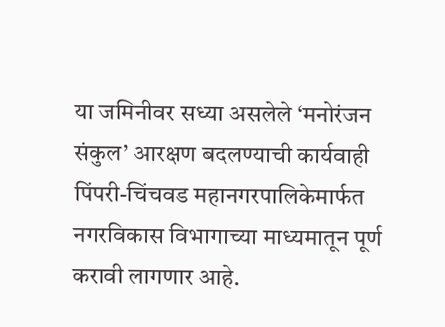या जमिनीवर सध्या असलेले ‘मनोरंजन संकुल’ आरक्षण बदलण्याची कार्यवाही पिंपरी-चिंचवड महानगरपालिकेमार्फत नगरविकास विभागाच्या माध्यमातून पूर्ण करावी लागणार आहे.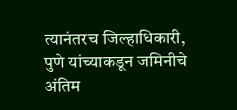त्यानंतरच जिल्हाधिकारी, पुणे यांच्याकडून जमिनीचे अंतिम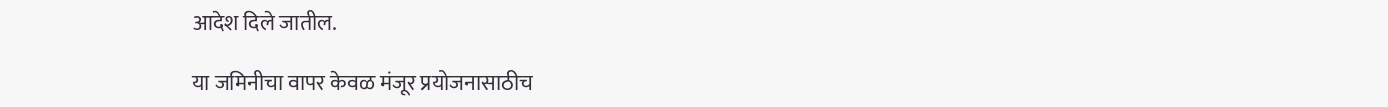आदेश दिले जातील.

या जमिनीचा वापर केवळ मंजूर प्रयोजनासाठीच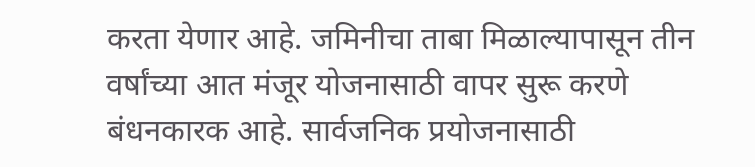करता येणार आहे. जमिनीचा ताबा मिळाल्यापासून तीन वर्षांच्या आत मंजूर योजनासाठी वापर सुरू करणे बंधनकारक आहे. सार्वजनिक प्रयोजनासाठी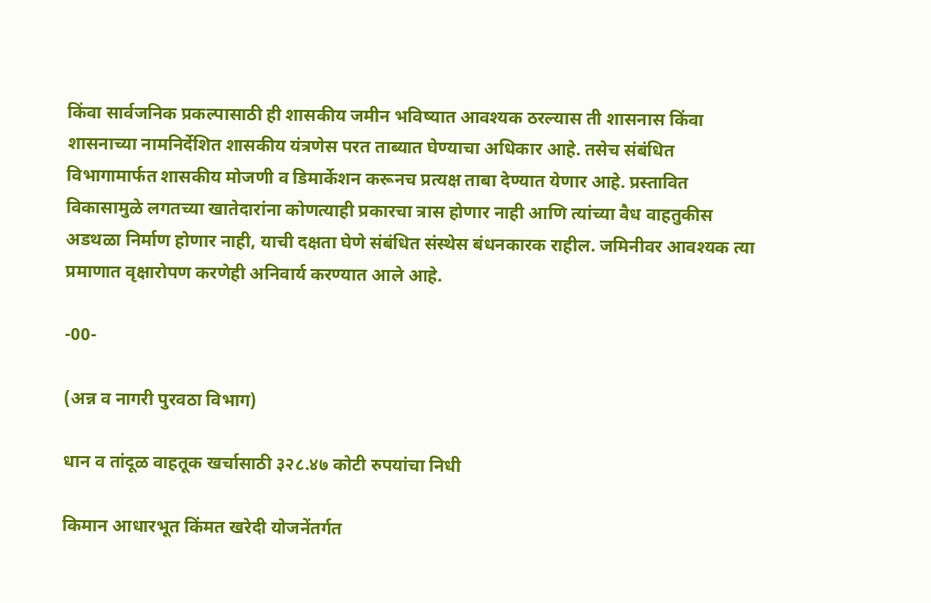किंवा सार्वजनिक प्रकल्पासाठी ही शासकीय जमीन भविष्यात आवश्यक ठरल्यास ती शासनास किंवा शासनाच्या नामनिर्देशित शासकीय यंत्रणेस परत ताब्यात घेण्याचा अधिकार आहे. तसेच संबंधित विभागामार्फत शासकीय मोजणी व डिमार्केशन करूनच प्रत्यक्ष ताबा देण्यात येणार आहे. प्रस्तावित विकासामुळे लगतच्या खातेदारांना कोणत्याही प्रकारचा त्रास होणार नाही आणि त्यांच्या वैध वाहतुकीस अडथळा निर्माण होणार नाही, याची दक्षता घेणे संबंधित संस्थेस बंधनकारक राहील. जमिनीवर आवश्यक त्या प्रमाणात वृक्षारोपण करणेही अनिवार्य करण्यात आले आहे.

-00-

(अन्न व नागरी पुरवठा विभाग)

धान व तांदूळ वाहतूक खर्चासाठी ३२८.४७ कोटी रुपयांचा निधी

किमान आधारभूत किंमत खरेदी योजनेंतर्गत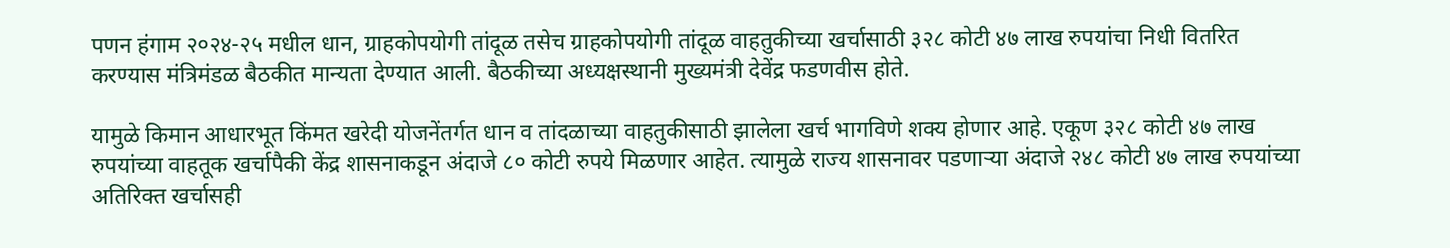पणन हंगाम २०२४-२५ मधील धान, ग्राहकोपयोगी तांदूळ तसेच ग्राहकोपयोगी तांदूळ वाहतुकीच्या खर्चासाठी ३२८ कोटी ४७ लाख रुपयांचा निधी वितरित करण्यास मंत्रिमंडळ बैठकीत मान्यता देण्यात आली. बैठकीच्या अध्यक्षस्थानी मुख्यमंत्री देवेंद्र फडणवीस होते.

यामुळे किमान आधारभूत किंमत खरेदी योजनेंतर्गत धान व तांदळाच्या वाहतुकीसाठी झालेला खर्च भागविणे शक्य होणार आहे. एकूण ३२८ कोटी ४७ लाख रुपयांच्या वाहतूक खर्चापैकी केंद्र शासनाकडून अंदाजे ८० कोटी रुपये मिळणार आहेत. त्यामुळे राज्य शासनावर पडणाऱ्या अंदाजे २४८ कोटी ४७ लाख रुपयांच्या अतिरिक्त खर्चासही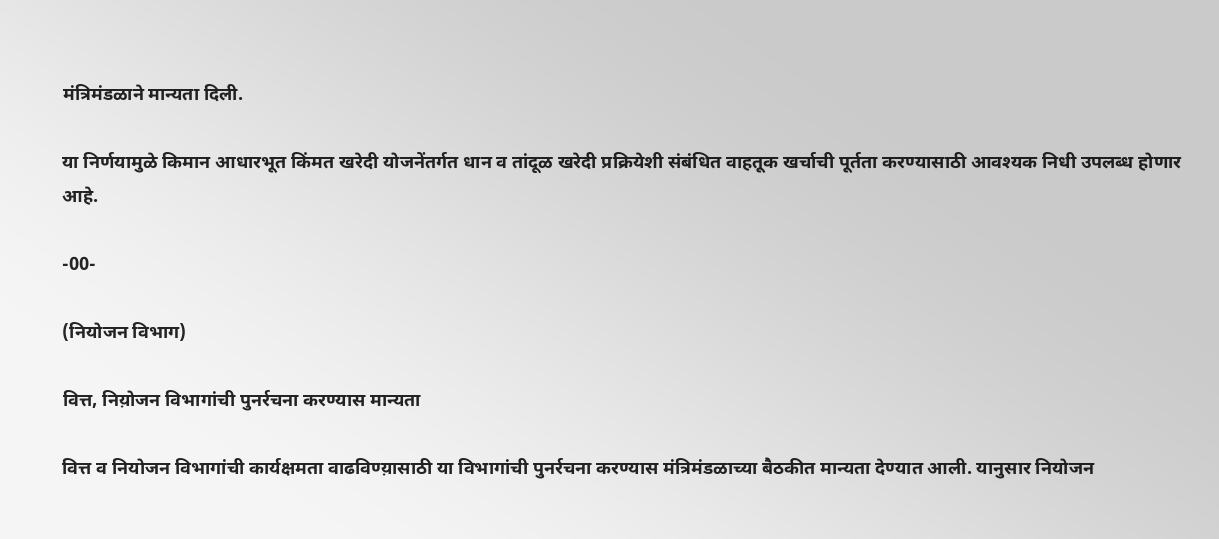मंत्रिमंडळाने मान्यता दिली.

या निर्णयामुळे किमान आधारभूत किंमत खरेदी योजनेंतर्गत धान व तांदूळ खरेदी प्रक्रियेशी संबंधित वाहतूक खर्चाची पूर्तता करण्यासाठी आवश्यक निधी उपलब्ध होणार आहे.

-00-

(नियोजन विभाग)

वित्त, निय़ोजन विभागांची पुनर्रचना करण्यास मान्यता

वित्त व नियोजन विभागांची कार्यक्षमता वाढविण्य़ासाठी या विभागांची पुनर्रचना करण्यास मंत्रिमंडळाच्या बैठकीत मान्यता देण्यात आली. यानुसार नियोजन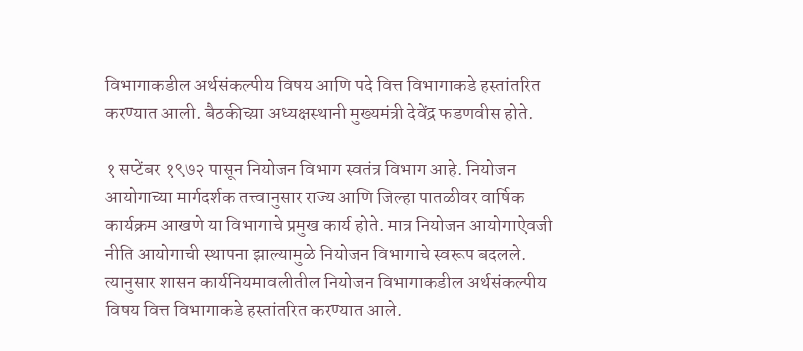विभागाकडील अर्थसंकल्पीय विषय आणि पदे वित्त विभागाकडे हस्तांतरित करण्यात आली. बैठकीच्य़ा अध्यक्षस्थानी मुख्यमंत्री देवेंद्र फडणवीस होते.

१ सप्टेंबर १९७२ पासून नियोजन विभाग स्वतंत्र विभाग आहे. नियोजन आयोगाच्या मार्गदर्शक तत्त्वानुसार राज्य आणि जिल्हा पातळीवर वार्षिक कार्यक्रम आखणे या विभागाचे प्रमुख कार्य होते. मात्र नियोजन आयोगाऐवजी नीति आयोगाची स्थापना झाल्यामुळे नियोजन विभागाचे स्वरूप बदलले. त्यानुसार शासन कार्यनियमावलीतील नियोजन विभागाकडील अर्थसंकल्पीय विषय वित्त विभागाकडे हस्तांतरित करण्यात आले.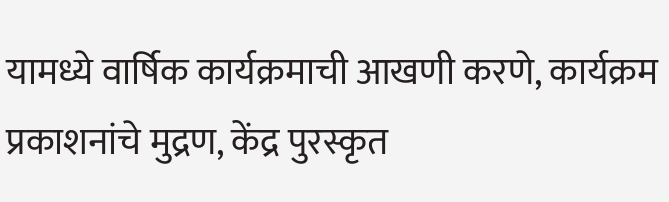यामध्ये वार्षिक कार्यक्रमाची आखणी करणे, कार्यक्रम प्रकाशनांचे मुद्रण, केंद्र पुरस्कृत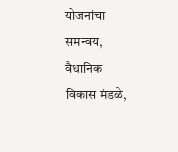योजनांचा समन्वय, वैधानिक विकास मंडळे,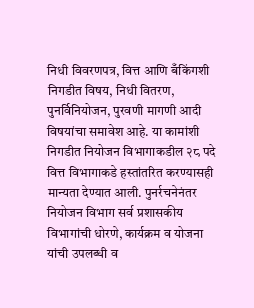निधी विवरणपत्र, वित्त आणि बँकिंगशी निगडीत विषय, निधी वितरण, पुनर्विनियोजन, पुरवणी मागणी आदी विषयांचा समावेश आहे. या कामांशी निगडीत नियोजन विभागाकडील २८ पदे वित्त विभागाकडे हस्तांतरित करण्यासही मान्यता देण्यात आली. पुनर्रचनेनंतर नियोजन विभाग सर्व प्रशासकीय विभागांची धोरणे, कार्यक्रम व योजना यांची उपलब्धी व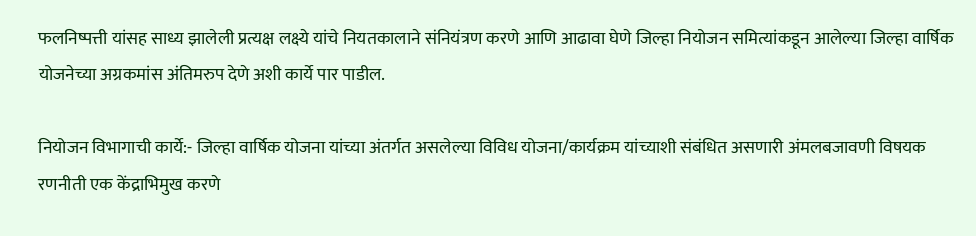फलनिष्पत्ती यांसह साध्य झालेली प्रत्यक्ष लक्ष्ये यांचे नियतकालाने संनियंत्रण करणे आणि आढावा घेणे जिल्हा नियोजन समित्यांकडून आलेल्या जिल्हा वार्षिक योजनेच्या अग्रकमांस अंतिमरुप देणे अशी कार्ये पार पाडील.

नियोजन विभागाची कार्ये:- जिल्हा वार्षिक योजना यांच्या अंतर्गत असलेल्या विविध योजना/कार्यक्रम यांच्याशी संबंधित असणारी अंमलबजावणी विषयक रणनीती एक केंद्राभिमुख करणे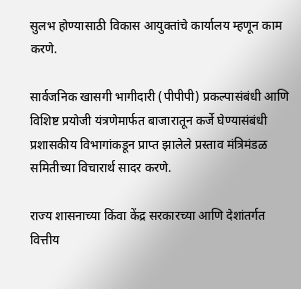सुलभ होण्यासाठी विकास आयुक्तांचे कार्यालय म्हणून काम करणे.

सार्वजनिक खासगी भागीदारी (पीपीपी) प्रकल्पासंबंधी आणि विशिष्ट प्रयोजी यंत्रणेमार्फत बाजारातून कर्जे घेण्यासंबंधी प्रशासकीय विभागांकडून प्राप्त झालेले प्रस्ताव मंत्रिमंडळ समितीच्या विचारार्थ सादर करणे.

राज्य शासनाच्या किंवा केंद्र सरकारच्या आणि देशांतर्गत वित्तीय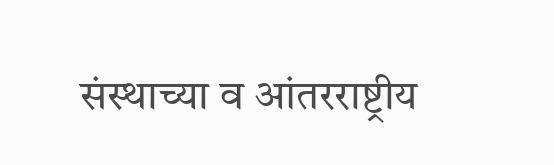संस्थाच्या व आंतरराष्ट्रीय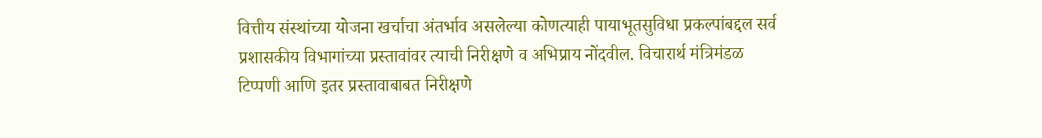वित्तीय संस्थांच्या योजना खर्चाचा अंतर्भाव असलेल्या कोणत्याही पायाभूतसुविधा प्रकल्पांबद्दल सर्व प्रशासकीय विभागांच्या प्रस्तावांवर त्याची निरीक्षणे व अभिप्राय नोंदवील. विचारार्थ मंत्रिमंडळ टिप्पणी आणि इतर प्रस्तावाबाबत निरीक्षणे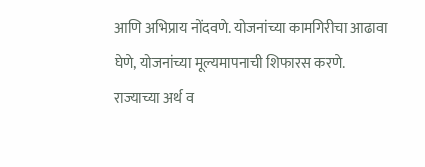आणि अभिप्राय नोंदवणे. योजनांच्या कामगिरीचा आढावा घेणे, योजनांच्या मूल्यमापनाची शिफारस करणे. राज्याच्या अर्थ व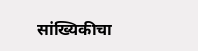सांख्यिकीचा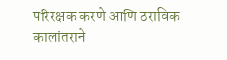परिरक्षक करणे आणि ठराविक कालांतराने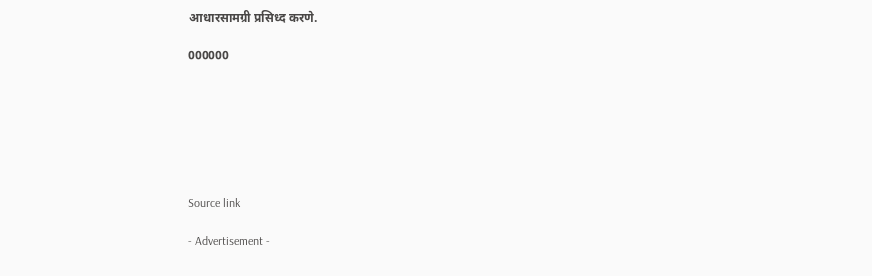आधारसामग्री प्रसिध्द करणे.

000000







Source link

- Advertisement -